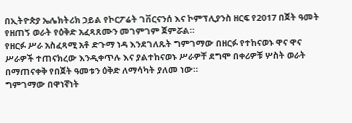በኢትዮጵያ ኤሌክትሪክ ኃይል የኮርፖሬት ገቨርናንሰ እና ኮምፕሊያንስ ዘርፍ የ2017 በጀት ዓመት የዘጠኝ ወራት የዕቅድ አፈጻጸሙን መገምገም ጀምሯል።
የዘርፉ ሥራ አስፈጻሚ አቶ ድጉማ ነዳ እንደገለጹት ግምገማው በዘርፉ የተከናወኑ ዋና ዋና ሥራዎች ተጠናክረው እንዲቀጥሉ እና ያልተከናወኑ ሥራዎቸ ደግሞ በቀሪዎቹ ሦስት ወራት በማጠናቀቅ የበጀት ዓመቱን ዕቅድ ለማሳካት ያለመ ነው።
ግምገማው በዋነኛነት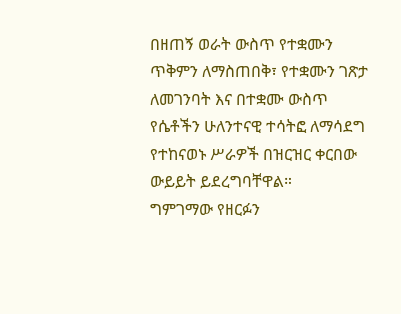በዘጠኝ ወራት ውስጥ የተቋሙን ጥቅምን ለማስጠበቅ፣ የተቋሙን ገጽታ ለመገንባት እና በተቋሙ ውስጥ የሴቶችን ሁለንተናዊ ተሳትፎ ለማሳደግ የተከናወኑ ሥራዎች በዝርዝር ቀርበው ውይይት ይደረግባቸዋል።
ግምገማው የዘርፉን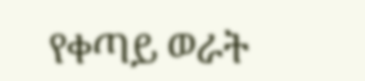የቀጣይ ወራት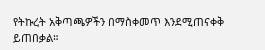የትኩረት አቅጣጫዎችን በማስቀመጥ እንደሚጠናቀቅ ይጠበቃል።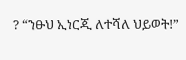? “ንፁህ ኢነርጂ ለተሻለ ህይወት!”